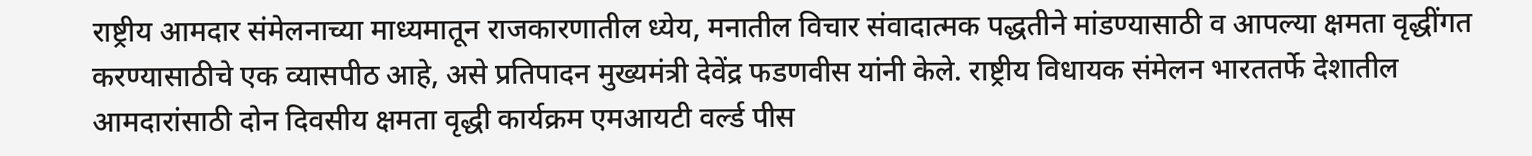राष्ट्रीय आमदार संमेलनाच्या माध्यमातून राजकारणातील ध्येय, मनातील विचार संवादात्मक पद्धतीने मांडण्यासाठी व आपल्या क्षमता वृद्धींगत करण्यासाठीचे एक व्यासपीठ आहे, असे प्रतिपादन मुख्यमंत्री देवेंद्र फडणवीस यांनी केले. राष्ट्रीय विधायक संमेलन भारततर्फे देशातील आमदारांसाठी दोन दिवसीय क्षमता वृद्धी कार्यक्रम एमआयटी वर्ल्ड पीस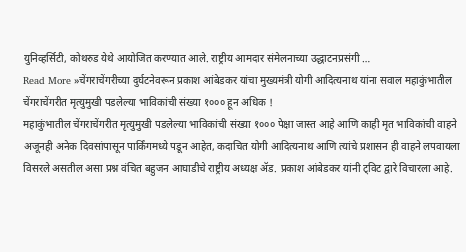युनिव्हर्सिटी, कोथरुड येथे आयोजित करण्यात आले. राष्ट्रीय आमदार संमेलनाच्या उद्धाटनप्रसंगी …
Read More »चेंगराचेंगरीच्या दुर्घटनेवरून प्रकाश आंबेडकर यांचा मुख्यमंत्री योगी आदित्यनाथ यांना सवाल महाकुंभातील चेंगराचेंगरीत मृत्युमुखी पडलेल्या भाविकांची संख्या १००० हून अधिक !
महाकुंभातील चेंगराचेंगरीत मृत्युमुखी पडलेल्या भाविकांची संख्या १००० पेक्षा जास्त आहे आणि काही मृत भाविकांची वाहने अजूनही अनेक दिवसांपासून पार्किंगमध्ये पडून आहेत, कदाचित योगी आदित्यनाथ आणि त्यांचे प्रशासन ही वाहने लपवायला विसरले असतील असा प्रश्न वंचित बहुजन आघाडीचे राष्ट्रीय अध्यक्ष ॲड. प्रकाश आंबेडकर यांनी ट्विट द्वारे विचारला आहे.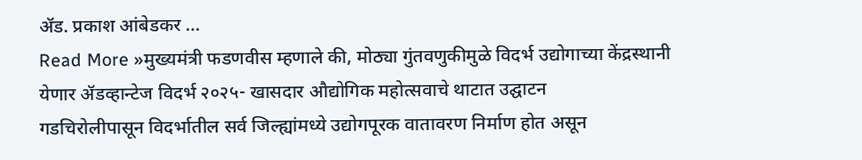ॲड. प्रकाश आंबेडकर …
Read More »मुख्यमंत्री फडणवीस म्हणाले की, मोठ्या गुंतवणुकीमुळे विदर्भ उद्योगाच्या केंद्रस्थानी येणार ॲडव्हान्टेज विदर्भ २०२५- खासदार औद्योगिक महोत्सवाचे थाटात उद्घाटन
गडचिरोलीपासून विदर्भातील सर्व जिल्ह्यांमध्ये उद्योगपूरक वातावरण निर्माण होत असून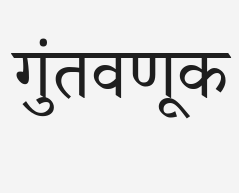गुंतवणूक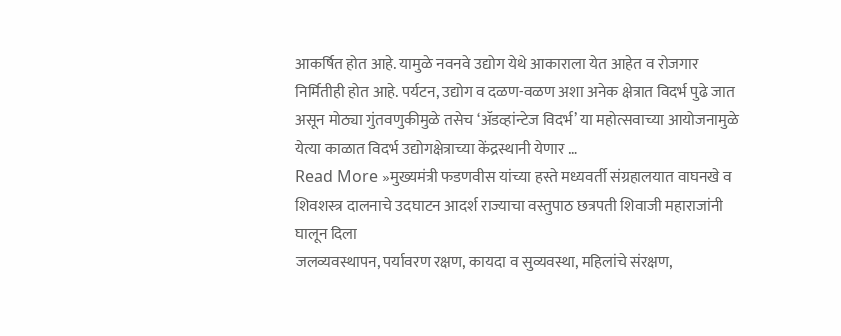आकर्षित होत आहे. यामुळे नवनवे उद्योग येथे आकाराला येत आहेत व रोजगार निर्मितीही होत आहे. पर्यटन, उद्योग व दळण-वळण अशा अनेक क्षेत्रात विदर्भ पुढे जात असून मोठ्या गुंतवणुकीमुळे तसेच ‘ॲडव्हांन्टेज विदर्भ’ या महोत्सवाच्या आयोजनामुळे येत्या काळात विदर्भ उद्योगक्षेत्राच्या केंद्रस्थानी येणार …
Read More »मुख्यमंत्री फडणवीस यांच्या हस्ते मध्यवर्ती संग्रहालयात वाघनखे व शिवशस्त्र दालनाचे उदघाटन आदर्श राज्याचा वस्तुपाठ छत्रपती शिवाजी महाराजांनी घालून दिला
जलव्यवस्थापन, पर्यावरण रक्षण, कायदा व सुव्यवस्था, महिलांचे संरक्षण,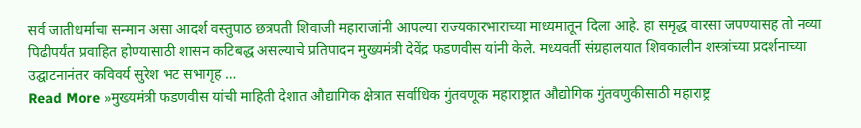सर्व जातीधर्माचा सन्मान असा आदर्श वस्तुपाठ छत्रपती शिवाजी महाराजांनी आपल्या राज्यकारभाराच्या माध्यमातून दिला आहे. हा समृद्ध वारसा जपण्यासह तो नव्या पिढीपर्यंत प्रवाहित होण्यासाठी शासन कटिबद्ध असल्याचे प्रतिपादन मुख्यमंत्री देवेंद्र फडणवीस यांनी केले. मध्यवर्ती संग्रहालयात शिवकालीन शस्त्रांच्या प्रदर्शनाच्या उद्घाटनानंतर कविवर्य सुरेश भट सभागृह …
Read More »मुख्यमंत्री फडणवीस यांची माहिती देशात औद्यागिक क्षेत्रात सर्वाधिक गुंतवणूक महाराष्ट्रात औद्योगिक गुंतवणुकीसाठी महाराष्ट्र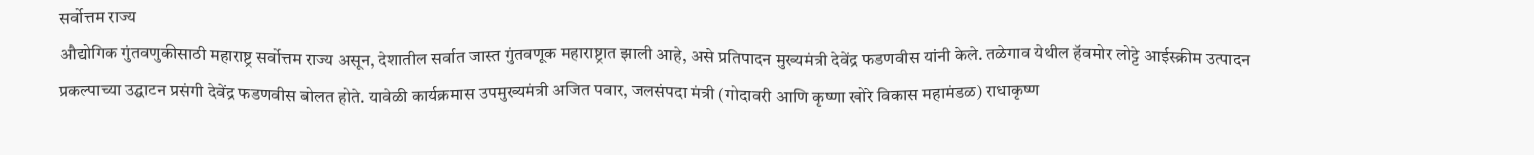सर्वोत्तम राज्य
औद्योगिक गुंतवणुकीसाठी महाराष्ट्र सर्वोत्तम राज्य असून, देशातील सर्वात जास्त गुंतवणूक महाराष्ट्रात झाली आहे, असे प्रतिपादन मुख्यमंत्री देवेंद्र फडणवीस यांनी केले. तळेगाव येथील हॅवमोर लोट्टे आईस्क्रीम उत्पादन प्रकल्पाच्या उद्घाटन प्रसंगी देवेंद्र फडणवीस बोलत होते. यावेळी कार्यक्रमास उपमुख्यमंत्री अजित पवार, जलसंपदा मंत्री (गोदावरी आणि कृष्णा खोरे विकास महामंडळ) राधाकृष्ण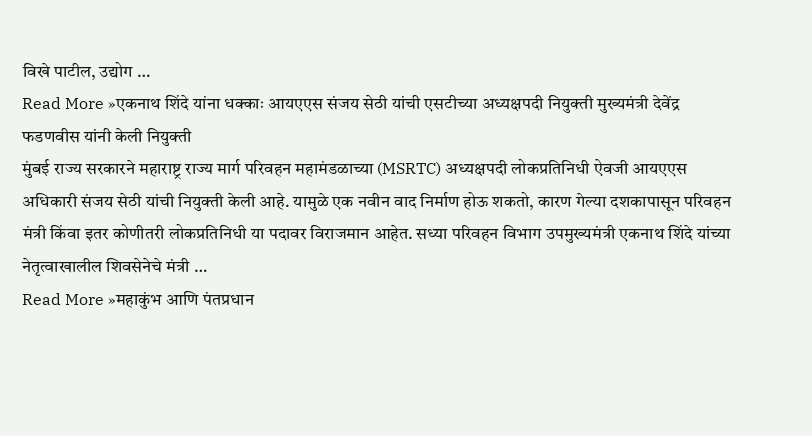विखे पाटील, उद्योग …
Read More »एकनाथ शिंदे यांना धक्काः आयएएस संजय सेठी यांची एसटीच्या अध्यक्षपदी नियुक्ती मुख्यमंत्री देवेंद्र फडणवीस यांनी केली नियुक्ती
मुंबई राज्य सरकारने महाराष्ट्र राज्य मार्ग परिवहन महामंडळाच्या (MSRTC) अध्यक्षपदी लोकप्रतिनिधी ऐवजी आयएएस अधिकारी संजय सेठी यांची नियुक्ती केली आहे. यामुळे एक नवीन वाद निर्माण होऊ शकतो, कारण गेल्या दशकापासून परिवहन मंत्री किंवा इतर कोणीतरी लोकप्रतिनिधी या पदावर विराजमान आहेत. सध्या परिवहन विभाग उपमुख्यमंत्री एकनाथ शिंदे यांच्या नेतृत्वाखालील शिवसेनेचे मंत्री …
Read More »महाकुंभ आणि पंतप्रधान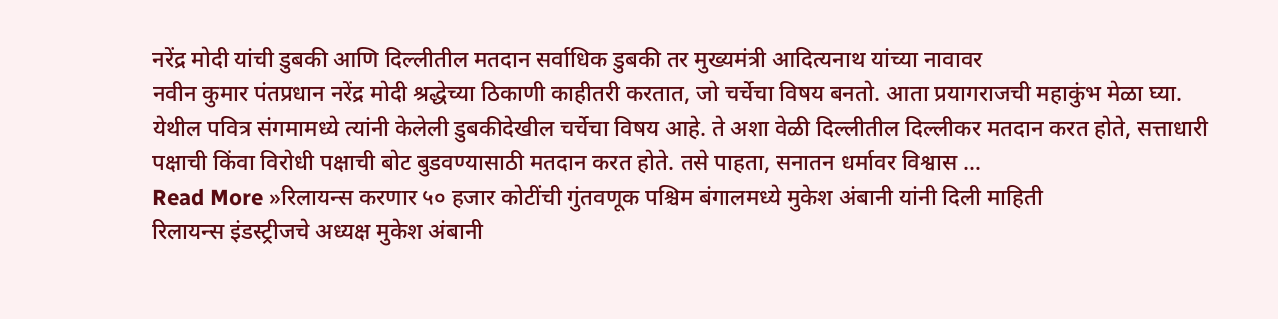नरेंद्र मोदी यांची डुबकी आणि दिल्लीतील मतदान सर्वाधिक डुबकी तर मुख्यमंत्री आदित्यनाथ यांच्या नावावर
नवीन कुमार पंतप्रधान नरेंद्र मोदी श्रद्धेच्या ठिकाणी काहीतरी करतात, जो चर्चेचा विषय बनतो. आता प्रयागराजची महाकुंभ मेळा घ्या. येथील पवित्र संगमामध्ये त्यांनी केलेली डुबकीदेखील चर्चेचा विषय आहे. ते अशा वेळी दिल्लीतील दिल्लीकर मतदान करत होते, सत्ताधारी पक्षाची किंवा विरोधी पक्षाची बोट बुडवण्यासाठी मतदान करत होते. तसे पाहता, सनातन धर्मावर विश्वास …
Read More »रिलायन्स करणार ५० हजार कोटींची गुंतवणूक पश्चिम बंगालमध्ये मुकेश अंबानी यांनी दिली माहिती
रिलायन्स इंडस्ट्रीजचे अध्यक्ष मुकेश अंबानी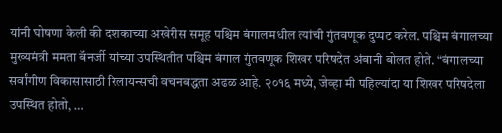यांनी घोषणा केली की दशकाच्या अखेरीस समूह पश्चिम बंगालमधील त्यांची गुंतवणूक दुप्पट करेल. पश्चिम बंगालच्या मुख्यमंत्री ममता बॅनर्जी यांच्या उपस्थितीत पश्चिम बंगाल गुंतवणूक शिखर परिषदेत अंबानी बोलत होते. “बंगालच्या सर्वांगीण विकासासाठी रिलायन्सची वचनबद्धता अढळ आहे. २०१६ मध्ये, जेव्हा मी पहिल्यांदा या शिखर परिषदेला उपस्थित होतो, …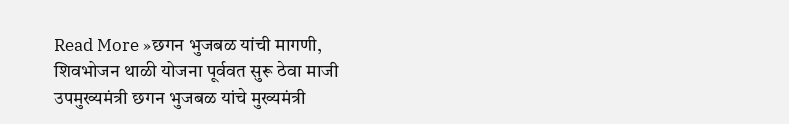Read More »छगन भुजबळ यांची मागणी, शिवभोजन थाळी योजना पूर्ववत सुरू ठेवा माजी उपमुख्यमंत्री छगन भुजबळ यांचे मुख्यमंत्री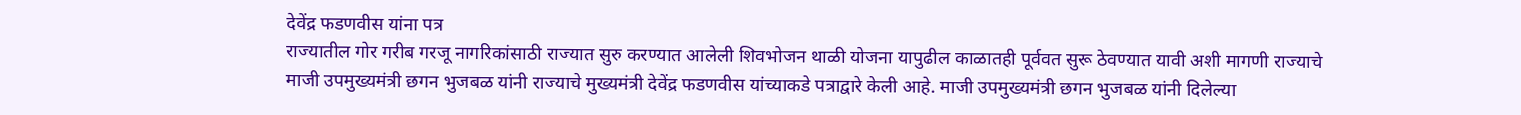देवेंद्र फडणवीस यांना पत्र
राज्यातील गोर गरीब गरजू नागरिकांसाठी राज्यात सुरु करण्यात आलेली शिवभोजन थाळी योजना यापुढील काळातही पूर्ववत सुरू ठेवण्यात यावी अशी मागणी राज्याचे माजी उपमुख्यमंत्री छगन भुजबळ यांनी राज्याचे मुख्यमंत्री देवेंद्र फडणवीस यांच्याकडे पत्राद्वारे केली आहे. माजी उपमुख्यमंत्री छगन भुजबळ यांनी दिलेल्या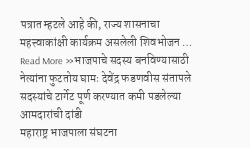पत्रात म्हटले आहे की, राज्य शासनाचा महत्त्वाकांक्षी कार्यक्रम असलेली शिवभोजन …
Read More »भाजपाचे सदस्य बनविण्यासाठी नेत्यांना फुटतोय घामः देवेंद्र फडणवीस संतापले सदस्यांचे टार्गेट पूर्ण करण्यात कमी पडलेल्या आमदारांची दांडी
महाराष्ट्र भाजपाला संघटना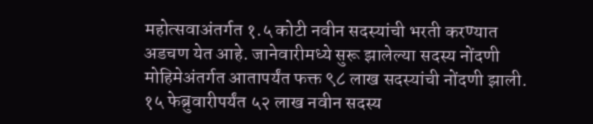महोत्सवाअंतर्गत १.५ कोटी नवीन सदस्यांची भरती करण्यात अडचण येत आहे. जानेवारीमध्ये सुरू झालेल्या सदस्य नोंदणी मोहिमेअंतर्गत आतापर्यंत फक्त ९८ लाख सदस्यांची नोंदणी झाली. १५ फेब्रुवारीपर्यंत ५२ लाख नवीन सदस्य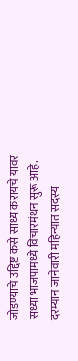जोडण्याचे उद्दिष्ट कसे साध्य करायचे यावर सध्या भाजपामध्ये विचारमंथन सुरू आहे. दरम्यान जानेवारी महिन्यात सदस्य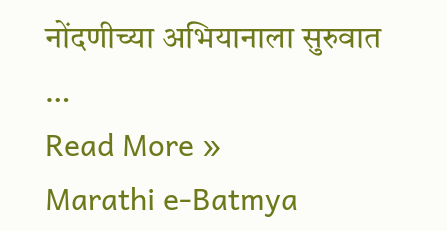नोंदणीच्या अभियानाला सुरुवात …
Read More »
Marathi e-Batmya